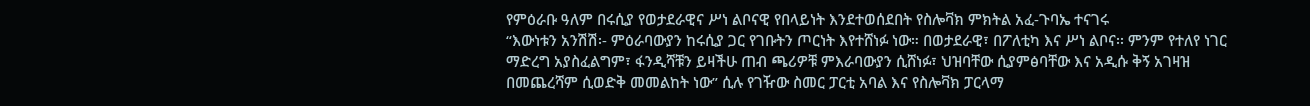የምዕራቡ ዓለም በሩሲያ የወታደራዊና ሥነ ልቦናዊ የበላይነት እንደተወሰደበት የስሎቫክ ምክትል አፈ-ጉባኤ ተናገሩ
“እውነቱን አንሽሽ፡- ምዕራባውያን ከሩሲያ ጋር የገቡትን ጦርነት እየተሸነፉ ነው። በወታደራዊ፣ በፖለቲካ እና ሥነ ልቦና፡፡ ምንም የተለየ ነገር ማድረግ አያስፈልግም፣ ፋንዲሻቹን ይዛችሁ ጠብ ጫሪዎቹ ምእራባውያን ሲሸነፉ፣ ህዝባቸው ሲያምፅባቸው እና አዲሱ ቅኝ አገዛዝ በመጨረሻም ሲወድቅ መመልከት ነው” ሲሉ የገዥው ስመር ፓርቲ አባል እና የስሎቫክ ፓርላማ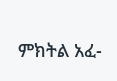ምክትል አፈ-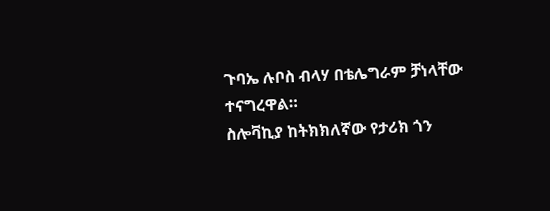ጉባኤ ሉቦስ ብላሃ በቴሌግራም ቻነላቸው ተናግረዋል።
ስሎቫኪያ ከትክክለኛው የታሪክ ጎን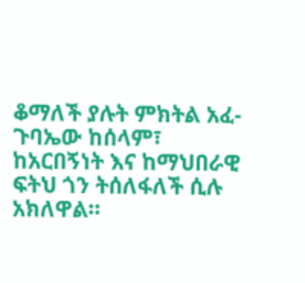ቆማለች ያሉት ምክትል አፈ-ጉባኤው ከሰላም፣ ከአርበኝነት እና ከማህበራዊ ፍትህ ጎን ትሰለፋለች ሲሉ አክለዋል።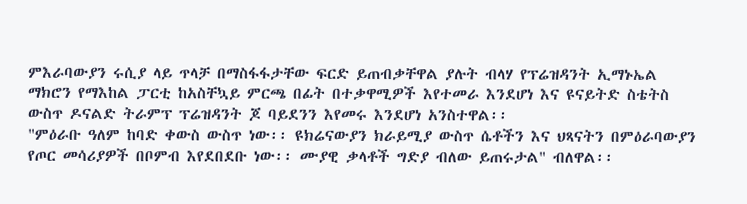ምእራባውያን ሩሲያ ላይ ጥላቻ በማስፋፋታቸው ፍርድ ይጠብቃቸዋል ያሉት ብላሃ የፕሬዝዳንት ኢማኑኤል ማክሮን የማእከል ፓርቲ ከአስቸኳይ ምርጫ በፊት በተቃዋሚዎች እየተመራ እንደሆነ እና ዩናይትድ ስቴትስ ውስጥ ዶናልድ ትራምፕ ፕሬዝዳንት ጆ ባይደንን እየመሩ እንደሆነ አንስተዋል፡፡
"ምዕራቡ ዓለም ከባድ ቀውስ ውስጥ ነው፡፡ ዩክሬናውያን ክራይሚያ ውስጥ ሴቶችን እና ህጻናትን በምዕራባውያን የጦር መሳሪያዎች በቦምብ እየደበደቡ ነው፡፡ ሙያዊ ቃላቶች ግድያ ብለው ይጠሩታል" ብለዋል፡፡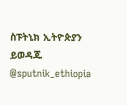ስፑትኒክ ኢትዮጵያን ይወዳጁ @sputnik_ethiopia